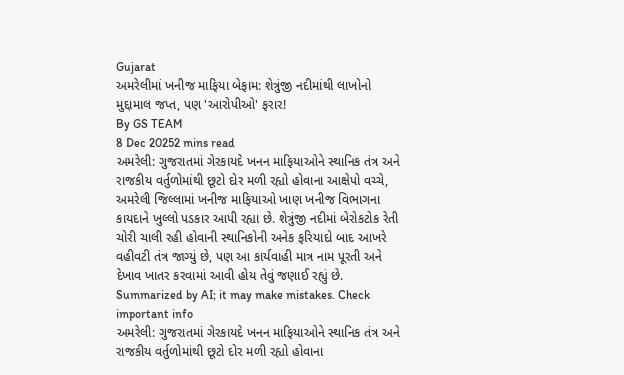Gujarat
અમરેલીમાં ખનીજ માફિયા બેફામ: શેત્રુંજી નદીમાંથી લાખોનો મુદ્દામાલ જપ્ત, પણ 'આરોપીઓ' ફરાર!
By GS TEAM
8 Dec 20252 mins read
અમરેલી: ગુજરાતમાં ગેરકાયદે ખનન માફિયાઓને સ્થાનિક તંત્ર અને રાજકીય વર્તુળોમાંથી છૂટો દોર મળી રહ્યો હોવાના આક્ષેપો વચ્ચે, અમરેલી જિલ્લામાં ખનીજ માફિયાઓ ખાણ ખનીજ વિભાગના કાયદાને ખુલ્લો પડકાર આપી રહ્યા છે. શેત્રુંજી નદીમાં બેરોકટોક રેતી ચોરી ચાલી રહી હોવાની સ્થાનિકોની અનેક ફરિયાદો બાદ આખરે વહીવટી તંત્ર જાગ્યું છે, પણ આ કાર્યવાહી માત્ર નામ પૂરતી અને દેખાવ ખાતર કરવામાં આવી હોય તેવું જણાઈ રહ્યું છે.
Summarized by AI; it may make mistakes. Check important info
અમરેલી: ગુજરાતમાં ગેરકાયદે ખનન માફિયાઓને સ્થાનિક તંત્ર અને રાજકીય વર્તુળોમાંથી છૂટો દોર મળી રહ્યો હોવાના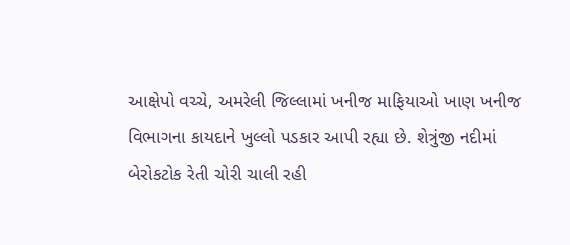આક્ષેપો વચ્ચે, અમરેલી જિલ્લામાં ખનીજ માફિયાઓ ખાણ ખનીજ વિભાગના કાયદાને ખુલ્લો પડકાર આપી રહ્યા છે. શેત્રુંજી નદીમાં બેરોકટોક રેતી ચોરી ચાલી રહી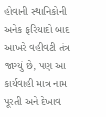હોવાની સ્થાનિકોની અનેક ફરિયાદો બાદ આખરે વહીવટી તંત્ર જાગ્યું છે, પણ આ કાર્યવાહી માત્ર નામ પૂરતી અને દેખાવ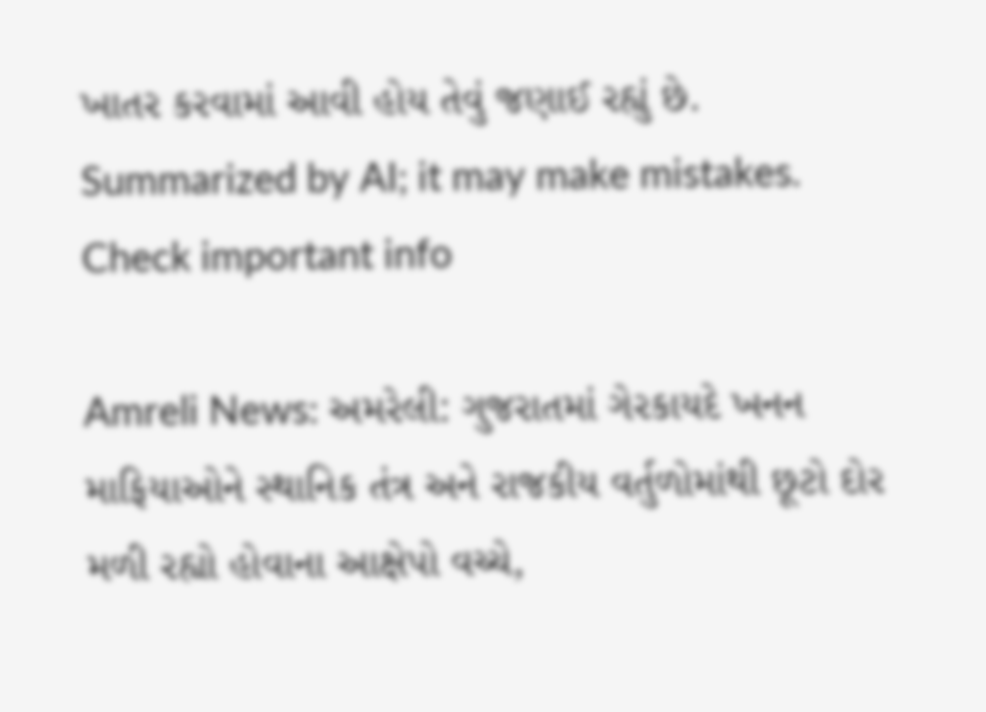ખાતર કરવામાં આવી હોય તેવું જણાઈ રહ્યું છે.
Summarized by AI; it may make mistakes. Check important info

Amreli News: અમરેલી: ગુજરાતમાં ગેરકાયદે ખનન માફિયાઓને સ્થાનિક તંત્ર અને રાજકીય વર્તુળોમાંથી છૂટો દોર મળી રહ્યો હોવાના આક્ષેપો વચ્ચે,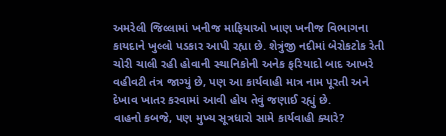અમરેલી જિલ્લામાં ખનીજ માફિયાઓ ખાણ ખનીજ વિભાગના કાયદાને ખુલ્લો પડકાર આપી રહ્યા છે. શેત્રુંજી નદીમાં બેરોકટોક રેતી ચોરી ચાલી રહી હોવાની સ્થાનિકોની અનેક ફરિયાદો બાદ આખરે વહીવટી તંત્ર જાગ્યું છે, પણ આ કાર્યવાહી માત્ર નામ પૂરતી અને દેખાવ ખાતર કરવામાં આવી હોય તેવું જણાઈ રહ્યું છે.
વાહનો કબજે, પણ મુખ્ય સૂત્રધારો સામે કાર્યવાહી ક્યારે?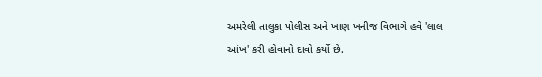અમરેલી તાલુકા પોલીસ અને ખાણ ખનીજ વિભાગે હવે 'લાલ આંખ' કરી હોવાનો દાવો કર્યો છે.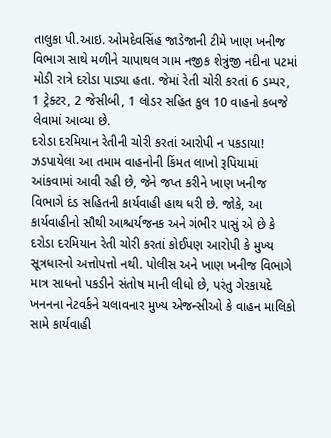તાલુકા પી.આઇ. ઓમદેવસિંહ જાડેજાની ટીમે ખાણ ખનીજ વિભાગ સાથે મળીને ચાપાથલ ગામ નજીક શેત્રુંજી નદીના પટમાં મોડી રાત્રે દરોડા પાડ્યા હતા. જેમાં રેતી ચોરી કરતાં 6 ડમ્પર, 1 ટ્રેક્ટર, 2 જેસીબી, 1 લોડર સહિત કુલ 10 વાહનો કબજે લેવામાં આવ્યા છે.
દરોડા દરમિયાન રેતીની ચોરી કરતાં આરોપી ન પકડાયા!
ઝડપાયેલા આ તમામ વાહનોની કિંમત લાખો રૂપિયામાં આંકવામાં આવી રહી છે, જેને જપ્ત કરીને ખાણ ખનીજ વિભાગે દંડ સહિતની કાર્યવાહી હાથ ધરી છે. જોકે, આ કાર્યવાહીનો સૌથી આશ્ચર્યજનક અને ગંભીર પાસું એ છે કે દરોડા દરમિયાન રેતી ચોરી કરતાં કોઈપણ આરોપી કે મુખ્ય સૂત્રધારનો અત્તોપત્તો નથી. પોલીસ અને ખાણ ખનીજ વિભાગે માત્ર સાધનો પકડીને સંતોષ માની લીધો છે, પરંતુ ગેરકાયદે ખનનના નેટવર્કને ચલાવનાર મુખ્ય એજન્સીઓ કે વાહન માલિકો સામે કાર્યવાહી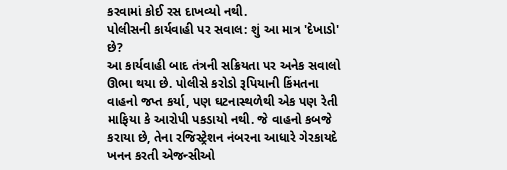કરવામાં કોઈ રસ દાખવ્યો નથી.
પોલીસની કાર્યવાહી પર સવાલ: શું આ માત્ર 'દેખાડો' છે?
આ કાર્યવાહી બાદ તંત્રની સક્રિયતા પર અનેક સવાલો ઊભા થયા છે. પોલીસે કરોડો રૂપિયાની કિંમતના વાહનો જપ્ત કર્યા, પણ ઘટનાસ્થળેથી એક પણ રેતી માફિયા કે આરોપી પકડાયો નથી. જે વાહનો કબજે કરાયા છે, તેના રજિસ્ટ્રેશન નંબરના આધારે ગેરકાયદે ખનન કરતી એજન્સીઓ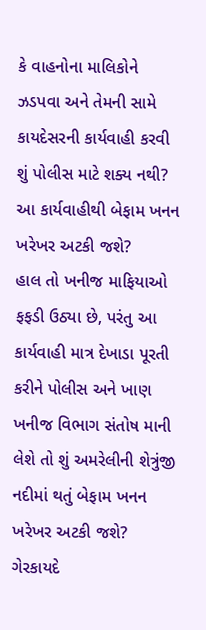કે વાહનોના માલિકોને ઝડપવા અને તેમની સામે કાયદેસરની કાર્યવાહી કરવી શું પોલીસ માટે શક્ય નથી?
આ કાર્યવાહીથી બેફામ ખનન ખરેખર અટકી જશે?
હાલ તો ખનીજ માફિયાઓ ફફડી ઉઠ્યા છે, પરંતુ આ કાર્યવાહી માત્ર દેખાડા પૂરતી કરીને પોલીસ અને ખાણ ખનીજ વિભાગ સંતોષ માની લેશે તો શું અમરેલીની શેત્રુંજી નદીમાં થતું બેફામ ખનન ખરેખર અટકી જશે? ગેરકાયદે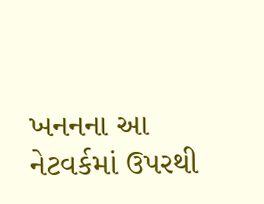ખનનના આ નેટવર્કમાં ઉપરથી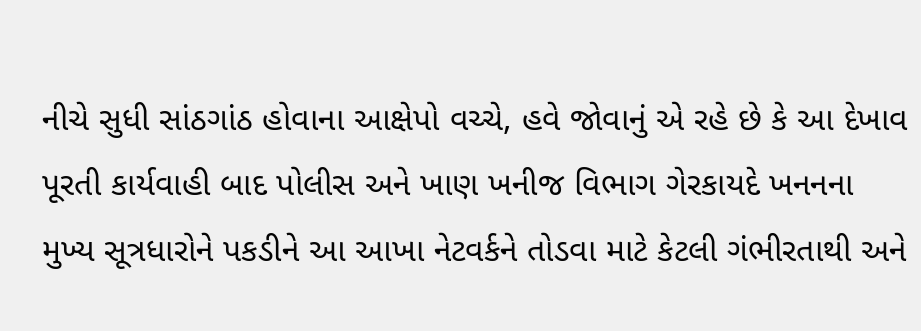નીચે સુધી સાંઠગાંઠ હોવાના આક્ષેપો વચ્ચે, હવે જોવાનું એ રહે છે કે આ દેખાવ પૂરતી કાર્યવાહી બાદ પોલીસ અને ખાણ ખનીજ વિભાગ ગેરકાયદે ખનનના મુખ્ય સૂત્રધારોને પકડીને આ આખા નેટવર્કને તોડવા માટે કેટલી ગંભીરતાથી અને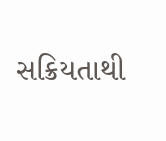સક્રિયતાથી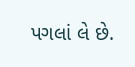પગલાં લે છે.